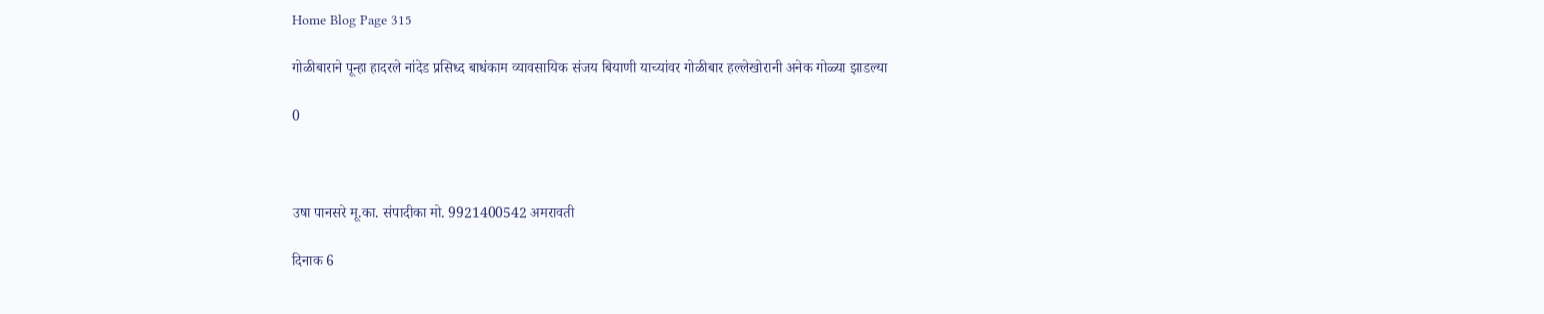Home Blog Page 315

गोळीबाराने पून्हा हादरले नांदेड प्रसिध्द बाधंकाम व्यावसायिक संजय बियाणी याच्यांवर गोळीबार हल्लेखोरानी अनेक गोळ्या झाडल्या

0



उषा पानसरे मू.का. संपादीका मो. 9921400542 अमरावती

दिनाक 6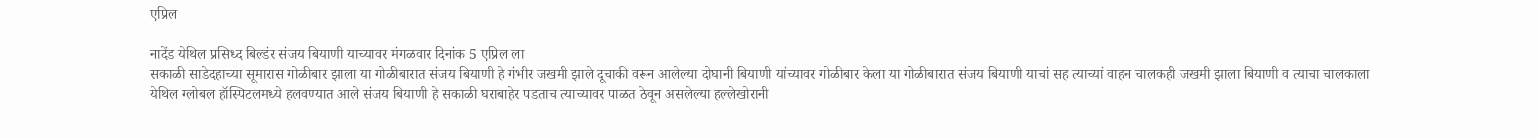एप्रिल

नादेंड येथिल प्रसिध्द बिल्डंर संजय बियाणी याच्यावर मंगळवार दिनांक 5 एप्रिल ला
सकाळी साडेदहाच्या सूमारास गोळीबार झाला या गोळीबारात संजय बियाणी हे गंभीर जखमी झाले दूचाकी वरून आलेल्या दोघानी बियाणी यांच्यावर गोळीबार केला या गोळीबारात संजय बियाणी याचां सह त्याच्यां वाहन चालकही जखमी झाला बियाणी व त्याचा चालकाला येथिल ग्लोबल हॉस्पिटलमध्ये हलवण्यात आले संजय बियाणी हे सकाळी घराबाहेर पडताच त्याच्यावर पाळत ठेवून असलेल्या हल्लेखोरानी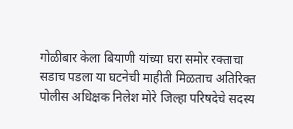गोळीबार केला बियाणी यांच्या घरा समोर रक्ताचा सडाच पडला या घटनेची माहीती मिळताच अतिरिक्त पोलीस अधिक्षक निलेश मोरे जिल्हा परिषदेचे सदस्य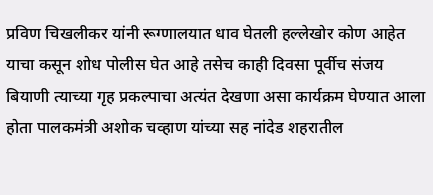प्रविण चिखलीकर यांनी रूग्णालयात धाव घेतली हल्लेखोर कोण आहेत याचा कसून शोध पोलीस घेत आहे तसेच काही दिवसा पूर्वीच संजय बियाणी त्याच्या गृह प्रकल्पाचा अत्यंत देखणा असा कार्यक्रम घेण्यात आला होता पालकमंत्री अशोक चव्हाण यांच्या सह नांदेड शहरातील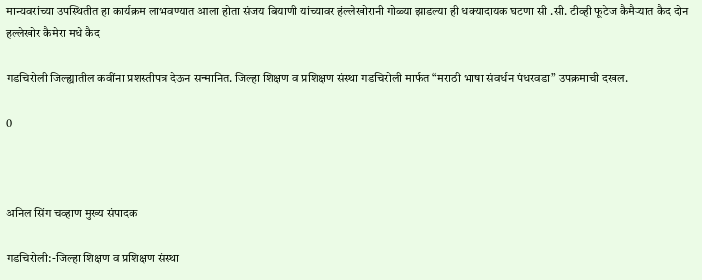मान्यवरांच्या उपस्थितीत हा कार्यक्रम लाभवण्यात आला होता संजय बियाणी यांच्यावर हंल्लेखोरानी गोळ्या झाडल्या ही धक्यादायक घटणा सी .सी. टीव्ही फूटेज कैमैर्‍यात कैद दोन हल्लेखोर कैमेरा मधे कैद

गडचिरोली जिल्ह्यातील कवींना प्रशस्तीपत्र देऊन सन्मानित. जिल्हा शिक्षण व प्रशिक्षण संस्था गडचिरोली मार्फत “मराठी भाषा संवर्धन पंधरवडा” उपक्रमाची दखल.

0



अनिल सिंग चव्हाण मुख्य संपादक

गडचिरोली:-जिल्हा शिक्षण व प्रशिक्षण संस्था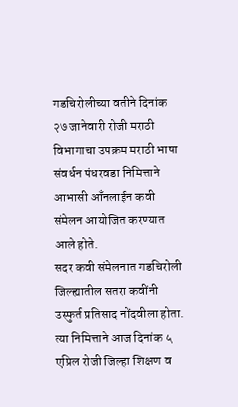गडचिरोलीच्या वतीने दिनांक २७ जानेवारी रोजी मराठी विभागाचा उपक्रम मराठी भाषा संवर्धन पंधरवडा निमित्ताने आभासी आँनलाईन कवी संमेलन आयोजित करण्यात आले होते.
सदर कवी संमेलनात गडचिरोली जिल्ह्यातील सतरा कवींनी उस्फुर्त प्रतिसाद नोंदवीला होता.
त्या निमित्ताने आज दिनांक ५ एप्रिल रोजी जिल्हा शिक्षण व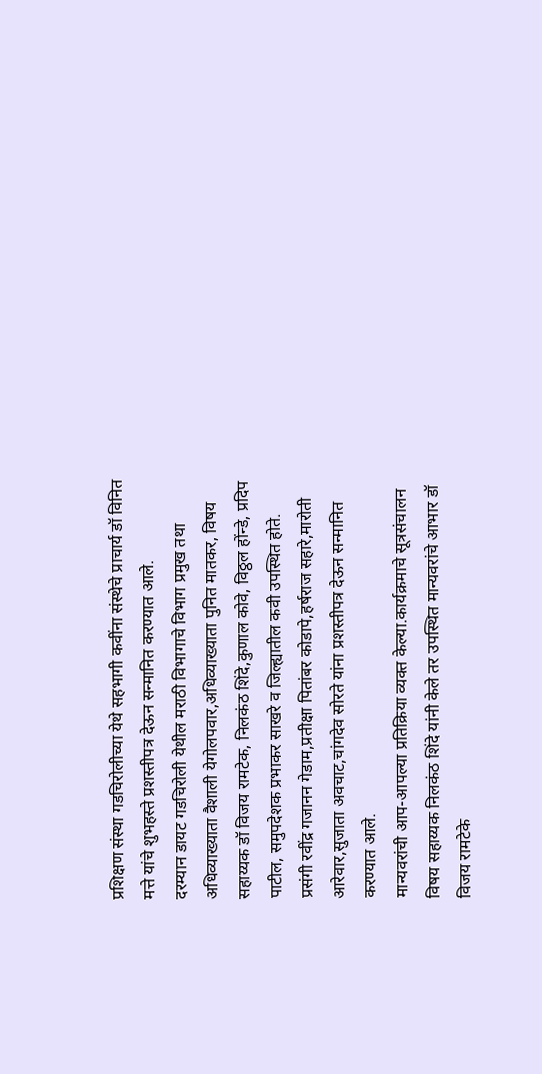प्रशिक्षण संस्था गडचिरोलीच्या येथे सहभागी कवींना संस्थेचे प्राचार्य डॉ विनित मत्ते यांचे शुभहस्ते प्रशस्तीपत्र देऊन सन्मानित करण्यात आले.
दरम्यान डायट गडचिरोली येथील मराठी विभागाचे विभाग प्रमुख तथा अधिव्याख्याता वैशाली येगोलपवार,अधिव्याख्याता पुनित मातकर, विषय सहाय्यक डॉ विजय रामटेक, निलकंठ शिंदे,कुणाल कोवे, विठ्ठल होंन्डे, प्रदिप पाटील, समुपदेशक प्रभाकर साखरे व जिल्ह्यातील कवी उपस्थित होते.
प्रसंगी रवींद्र गजानन गेडाम,प्रतीक्षा पितांबर कोडापे,हर्षराज सहारे,मारोती आरेवार,सुजाता अवचाट,चांगदेव सोरते यांना प्रशस्तीपत्र देऊन सन्मानित करण्यात आले.
मान्यवरांची आप-आपल्या प्रतिक्रिया व्यक्त केल्या.कार्यक्रमाचे सूत्रसंचालन विषय सहाय्यक निलकंठ शिंदे यांनी केले तर उपस्थित मान्यवरांचे आभार डॉ विजय रामटेके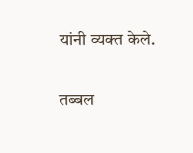यांनी व्यक्त केले.

तब्बल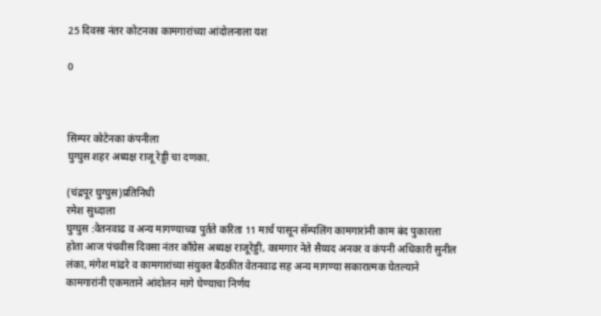25 दिवसा नंतर कोटनका कामगारांच्या आंदोलनाला यश

0



सिम्पर कोटेनका कंपनीला
घुग्घुस शहर अध्यक्ष राजू रेड्डी चा दणका.

(चंद्रपूर घुग्घुस)प्रतिनिधी
रमेश सुध्दाला
घुग्घुस :वेतनवाढ व अन्य मागण्याच्या पुर्तते करिता 11 मार्च पासून सॅम्पलिंग कामगारांनी काम बंद पुकारला होता आज पंचवीस दिवसा नंतर काँग्रेस अध्यक्ष राजूरेड्डी, कामगार नेते सैय्यद अनवर व कंपनी अधिकारी सुनील लंका, मंगेश मांढरे व कामगारांच्या संयुक्त बैठकीत वेतनवाढ सह अन्य मागण्या सकारात्मक घेतल्याने कामगारांनी एकमताने आंदोलन मागे घेण्याचा निर्णय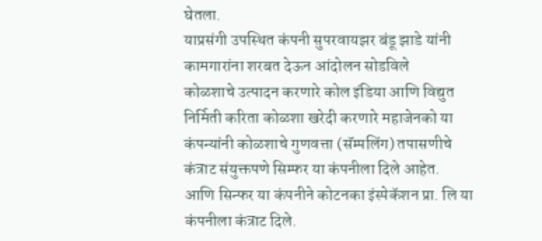घेतला.
याप्रसंगी उपस्थित कंपनी सुपरवायझर बंडू झाडे यांनी कामगारांना शरबत देऊन आंदोलन सोडविले
कोळशाचे उत्पादन करणारे कोल इंडिया आणि विद्युत निर्मिती करिता कोळशा खरेदी करणारे महाजेनको या कंपन्यांनी कोळशाचे गुणवत्ता (सॅम्पलिंग) तपासणीचे कंत्राट संयुक्तपणे सिम्फर या कंपनीला दिले आहेत.
आणि सिन्फर या कंपनीने कोटनका इंस्पेकॅशन प्रा. लि या कंपनीला कंत्राट दिले.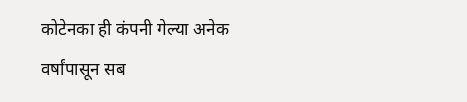कोटेनका ही कंपनी गेल्या अनेक वर्षांपासून सब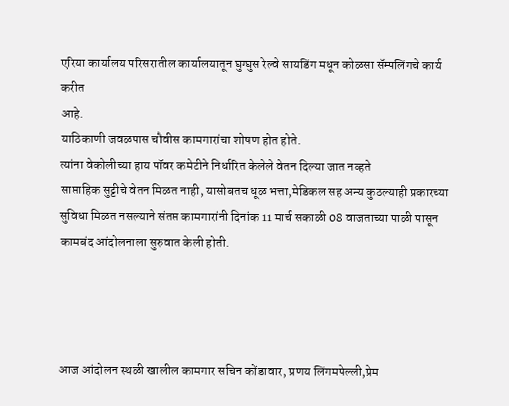एरिया कार्यालय परिसरातील कार्यालयातून घुग्घुस रेल्वे सायडिंग मधून कोळसा सॅम्पलिंगचे कार्य करीत
आहे.
याठिकाणी जवळपास चौवीस कामगारांचा शोषण होत होते.
त्यांना वेकोलीच्या हाय पॉवर कमेटीने निर्धारित केलेले वेतन दिल्या जात नव्हते
साप्ताहिक सुट्टीचे वेतन मिळत नाही, यासोबतच धूळ भत्ता,मेडिकल सह अन्य कुठल्याही प्रकारच्या सुविधा मिळत नसल्याने संतप्त कामगारांनी दिनांक 11 मार्च सकाळी 08 वाजताच्या पाळी पासून कामबंद आंदोलनाला सुरुवात केली होती.




आज आंदोलन स्थळी खालील कामगार सचिन कोंडावार, प्रणय लिंगमपेल्ली,प्रेम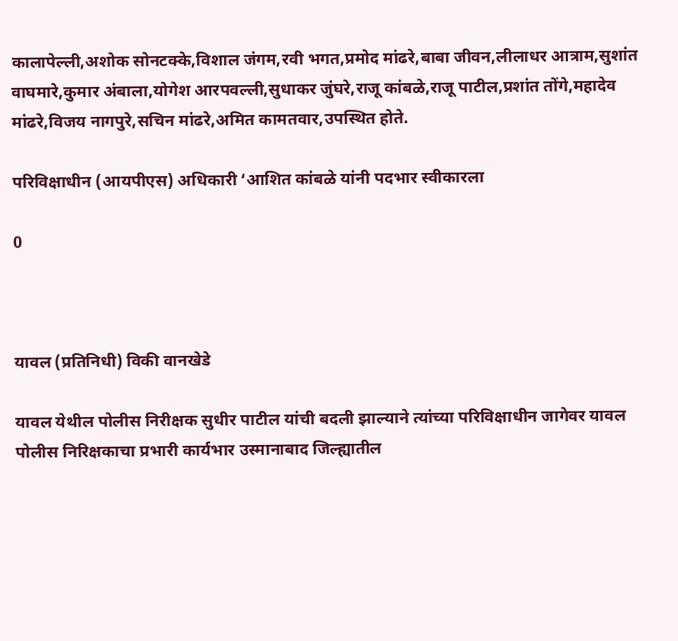कालापेल्ली,अशोक सोनटक्के,विशाल जंगम,रवी भगत,प्रमोद मांढरे,बाबा जीवन,लीलाधर आत्राम,सुशांत वाघमारे,कुमार अंबाला,योगेश आरपवल्ली,सुधाकर जुंघरे,राजू कांबळे,राजू पाटील,प्रशांत तोंगे,महादेव मांढरे,विजय नागपुरे,सचिन मांढरे,अमित कामतवार,उपस्थित होते.

परिविक्षाधीन (आयपीएस) अधिकारी ‘आशित कांबळे यांनी पदभार स्वीकारला

0



यावल (प्रतिनिधी) विकी वानखेडे

यावल येथील पोलीस निरीक्षक सुधीर पाटील यांची बदली झाल्याने त्यांच्या परिविक्षाधीन जागेवर यावल पोलीस निरिक्षकाचा प्रभारी कार्यभार उस्मानाबाद जिल्ह्यातील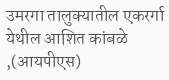उमरगा तालुक्यातील एकरर्गा येथील आशित कांबळे ,(आयपीएस)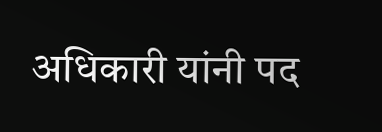अधिकारी यांनी पद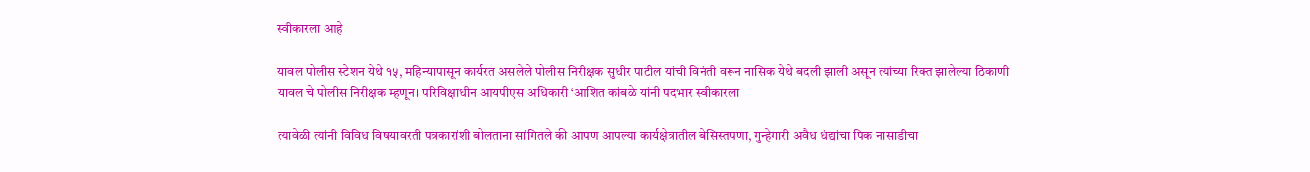स्वीकारला आहे

यावल पोलीस स्टेशन येथे १५, महिन्यापासून कार्यरत असलेले पोलीस निरीक्षक सुधीर पाटील यांची विनंती वरून नासिक येथे बदली झाली असून त्यांच्या रिक्त झालेल्या ठिकाणी यावल चे पोलीस निरीक्षक म्हणून। परिविक्षाधीन आयपीएस अधिकारी ‘आशित कांबळे यांनी पदभार स्वीकारला

त्यावेळी त्यांनी विविध विषयावरती पत्रकारांशी बोलताना सांगितले की आपण आपल्या कार्यक्षेत्रातील बेसिस्तपणा, गुन्हेगारी अवैध धंद्यांचा पिक नासाडीचा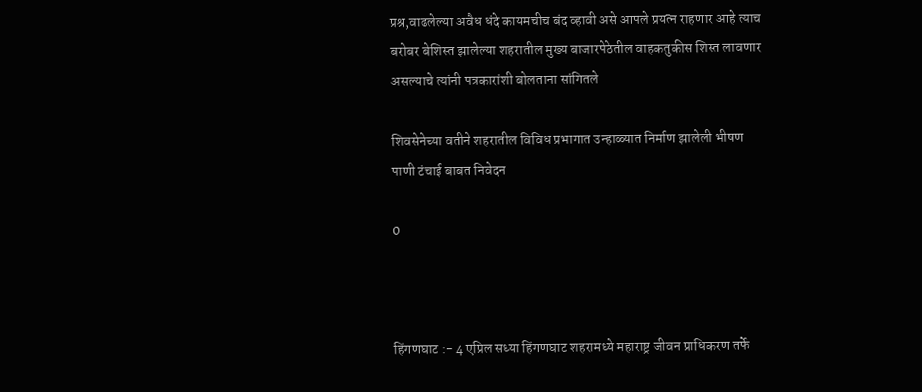प्रश्र,वाढलेल्या अवैध धंदे कायमचीच बंद व्हावी असे आपले प्रयत्न राहणार आहे त्याच बरोबर बेशिस्त झालेल्या शहरातील मुख्य बाजारपेठेतील वाहकतुकीस शिस्त लावणार असल्याचे त्यांनी पत्रकारांशी बोलताना सांगितले

शिवसेनेच्या वतीने शहरातील विविध प्रभागात उन्हाळ्यात निर्माण झालेली भीषण पाणी टंचाई बाबत निवेदन

0



हिंगणघाट :- 4 एप्रिल सध्या हिंगणघाट शहरामध्ये महाराष्ट्र जीवन प्राधिकरण तर्फे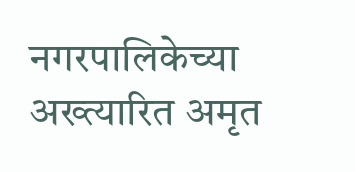नगरपालिकेच्या अख्त्यारित अमृत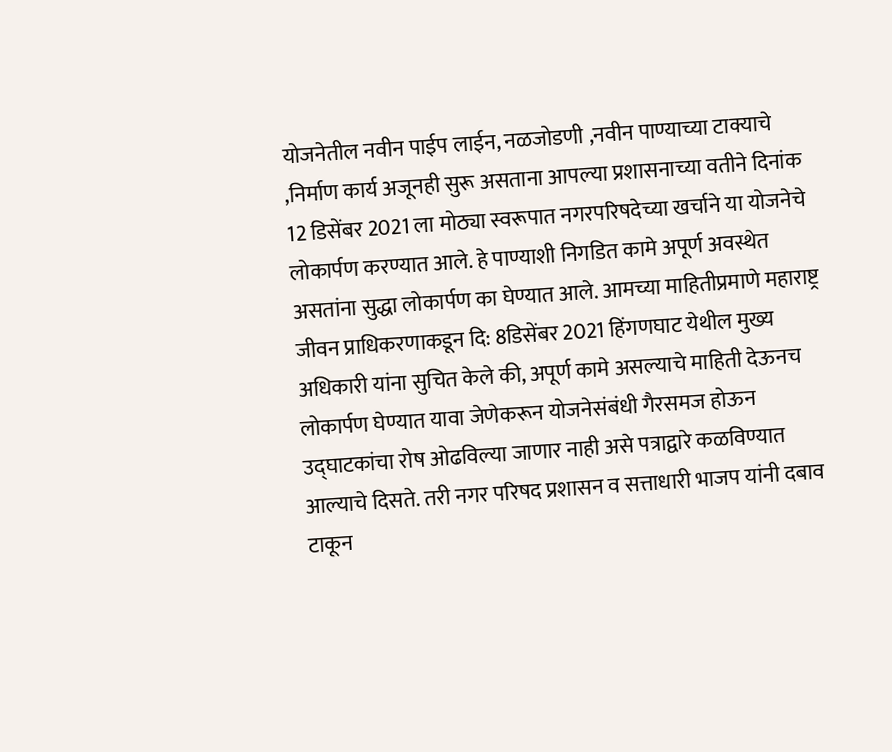योजनेतील नवीन पाईप लाईन, नळजोडणी ,नवीन पाण्याच्या टाक्याचे ,निर्माण कार्य अजूनही सुरू असताना आपल्या प्रशासनाच्या वतीने दिनांक 12 डिसेंबर 2021 ला मोठ्या स्वरूपात नगरपरिषदेच्या खर्चाने या योजनेचे लोकार्पण करण्यात आले. हे पाण्याशी निगडित कामे अपूर्ण अवस्थेत असतांना सुद्धा लोकार्पण का घेण्यात आले. आमच्या माहितीप्रमाणे महाराष्ट्र जीवन प्राधिकरणाकडून दि: 8डिसेंबर 2021 हिंगणघाट येथील मुख्य अधिकारी यांना सुचित केले की, अपूर्ण कामे असल्याचे माहिती देऊनच लोकार्पण घेण्यात यावा जेणेकरून योजनेसंबंधी गैरसमज होऊन उद्घाटकांचा रोष ओढविल्या जाणार नाही असे पत्राद्वारे कळविण्यात आल्याचे दिसते. तरी नगर परिषद प्रशासन व सत्ताधारी भाजप यांनी दबाव टाकून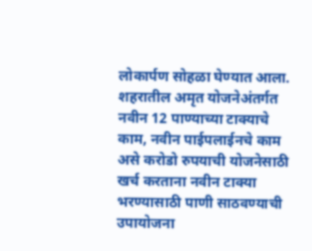लोकार्पण सोहळा घेण्यात आला. शहरातील अमृत योजनेअंतर्गत नवीन 12 पाण्याच्या टाक्याचे काम, नवीन पाईपलाईनचे काम असे करोडो रुपयाची योजनेसाठी खर्च करताना नवीन टाक्या भरण्यासाठी पाणी साठवण्याची उपायोजना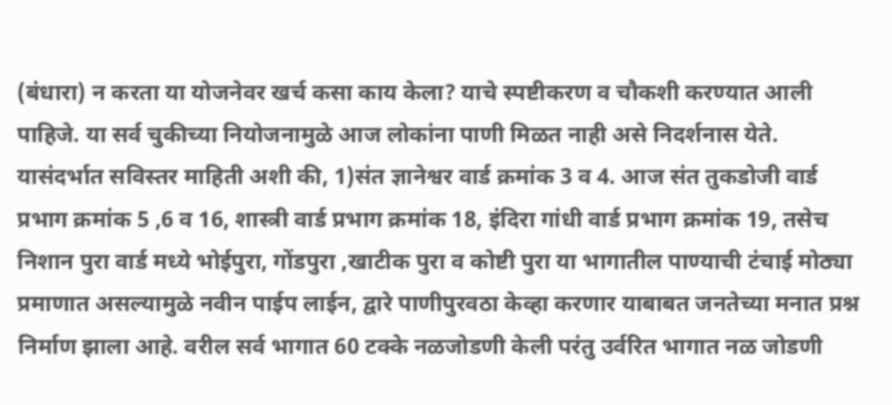(बंधारा) न करता या योजनेवर खर्च कसा काय केला? याचे स्पष्टीकरण व चौकशी करण्यात आली पाहिजे. या सर्व चुकीच्या नियोजनामुळे आज लोकांना पाणी मिळत नाही असे निदर्शनास येते. यासंदर्भात सविस्तर माहिती अशी की, 1)संत ज्ञानेश्वर वार्ड क्रमांक 3 व 4. आज संत तुकडोजी वार्ड प्रभाग क्रमांक 5 ,6 व 16, शास्त्री वार्ड प्रभाग क्रमांक 18, इंदिरा गांधी वार्ड प्रभाग क्रमांक 19, तसेच निशान पुरा वार्ड मध्ये भोईपुरा, गोंडपुरा ,खाटीक पुरा व कोष्टी पुरा या भागातील पाण्याची टंचाई मोठ्या प्रमाणात असल्यामुळे नवीन पाईप लाईन, द्वारे पाणीपुरवठा केव्हा करणार याबाबत जनतेच्या मनात प्रश्न निर्माण झाला आहे. वरील सर्व भागात 60 टक्के नळजोडणी केली परंतु उर्वरित भागात नळ जोडणी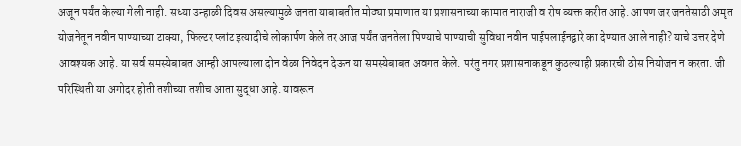अजून पर्यंत केल्या गेली नाही. सध्या उन्हाळी दिवस असल्यामुळे जनता याबाबतीत मोठ्या प्रमाणात या प्रशासनाच्या कामात नाराजी व रोष व्यक्त करीत आहे. आपण जर जनतेसाठी अमृत योजनेतून नवीन पाण्याच्या टाक्या, फिल्टर प्लांट इत्यादीचे लोकार्पण केले तर आज पर्यंत जनतेला पिण्याचे पाण्याची सुविधा नवीन पाईपलाईनद्वारे का देण्यात आले नाही? याचे उत्तर देणे आवश्यक आहे. या सर्व समस्येबाबत आम्ही आपल्याला दोन वेळा निवेदन देऊन या समस्येबाबत अवगत केले. परंतु नगर प्रशासनाकडून कुठल्याही प्रकारची ठोस नियोजन न करता. जी परिस्थिती या अगोदर होती तशीच्या तशीच आता सुद्धा आहे. यावरून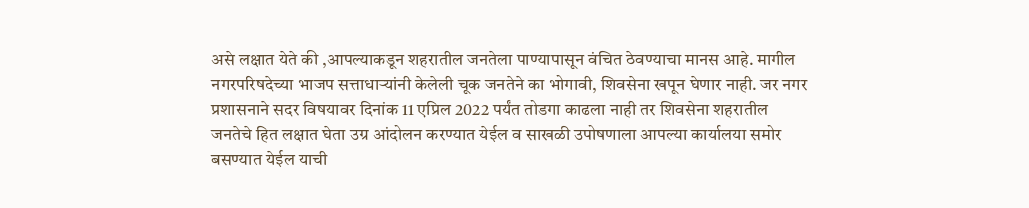असे लक्षात येते की ,आपल्याकडून शहरातील जनतेला पाण्यापासून वंचित ठेवण्याचा मानस आहे. मागील नगरपरिषदेच्या भाजप सत्ताधाऱ्यांनी केलेली चूक जनतेने का भोगावी, शिवसेना खपून घेणार नाही. जर नगर प्रशासनाने सदर विषयावर दिनांक 11 एप्रिल 2022 पर्यंत तोडगा काढला नाही तर शिवसेना शहरातील जनतेचे हित लक्षात घेता उग्र आंदोलन करण्यात येईल व साखळी उपोषणाला आपल्या कार्यालया समोर बसण्यात येईल याची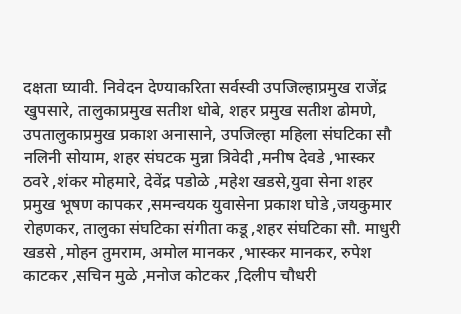दक्षता घ्यावी. निवेदन देण्याकरिता सर्वस्वी उपजिल्हाप्रमुख राजेंद्र खुपसारे, तालुकाप्रमुख सतीश धोबे, शहर प्रमुख सतीश ढोमणे, उपतालुकाप्रमुख प्रकाश अनासाने, उपजिल्हा महिला संघटिका सौ नलिनी सोयाम, शहर संघटक मुन्ना त्रिवेदी ,मनीष देवडे ,भास्कर ठवरे ,शंकर मोहमारे, देवेंद्र पडोळे ,महेश खडसे,युवा सेना शहर प्रमुख भूषण कापकर ,समन्वयक युवासेना प्रकाश घोडे ,जयकुमार रोहणकर, तालुका संघटिका संगीता कडू ,शहर संघटिका सौ. माधुरी खडसे ,मोहन तुमराम, अमोल मानकर ,भास्कर मानकर, रुपेश काटकर ,सचिन मुळे ,मनोज कोटकर ,दिलीप चौधरी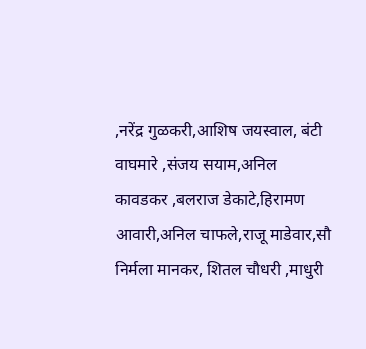,नरेंद्र गुळकरी,आशिष जयस्वाल, बंटी वाघमारे ,संजय सयाम,अनिल कावडकर ,बलराज डेकाटे,हिरामण आवारी,अनिल चाफले,राजू माडेवार,सौ निर्मला मानकर, शितल चौधरी ,माधुरी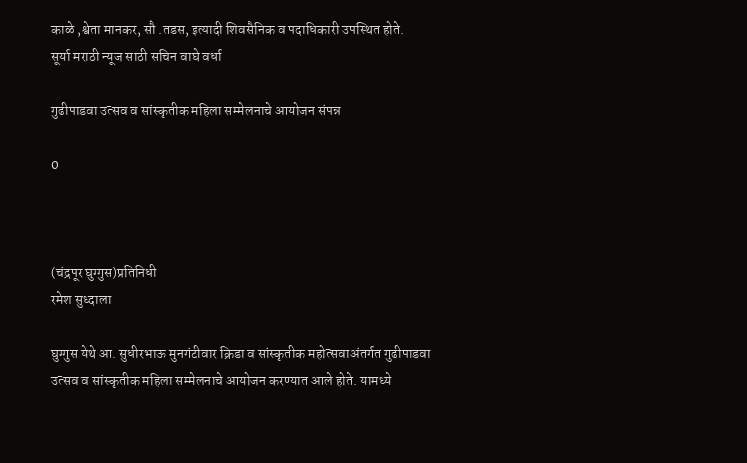काळे ,श्वेता मानकर, सौ .तडस, इत्यादी शिवसैनिक व पदाधिकारी उपस्थित होते.
सूर्या मराठी न्यूज साठी सचिन वाघे वर्धा

गुढीपाडवा उत्‍सव व सांस्‍कृतीक महिला सम्‍मेलनाचे आयोजन संपन्न

0



(चंद्रपूर घुग्‍गुस)प्रतिनिधी
रमेश सुध्दाला

घुग्‍गुस येथे आ. सुधीरभाऊ मुनगंटीवार क्रिडा व सांस्‍कृतीक महोत्‍सवाअंतर्गत गुढीपाडवा उत्‍सव व सांस्‍कृतीक महिला सम्‍मेलनाचे आयोजन करण्‍यात आले होते. यामध्‍ये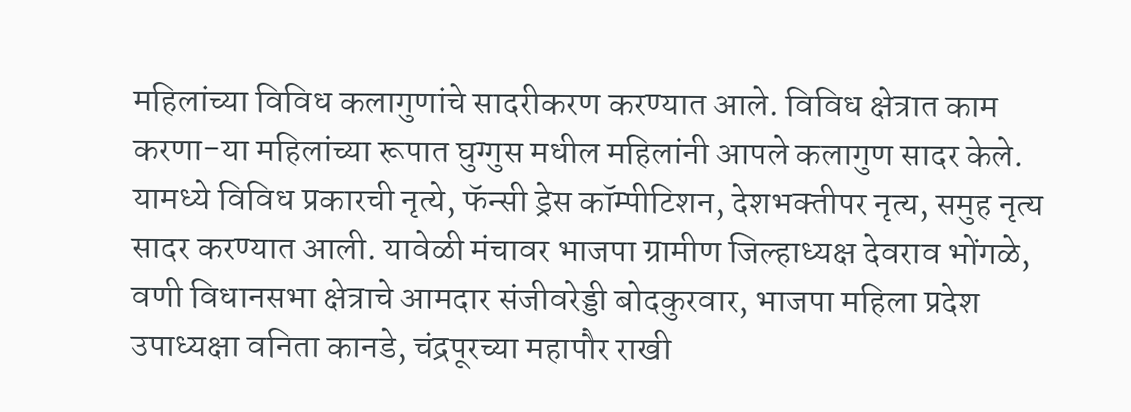महिलांच्‍या विविध कलागुणांचे सादरीकरण करण्‍यात आले. विविध क्षेत्रात काम करणा-या महिलांच्‍या रूपात घुग्‍गुस मधील महिलांनी आपले कलागुण सादर केले. यामध्‍ये विविध प्रकारची नृत्‍ये, फॅन्‍सी ड्रेस कॉम्‍पीटिशन, देशभक्‍तीपर नृत्‍य, समुह नृत्‍य सादर करण्‍यात आली. यावेळी मंचावर भाजपा ग्रामीण जिल्‍हाध्‍यक्ष देवराव भोंगळे, वणी विधानसभा क्षेत्राचे आमदार संजीवरेड्डी बोदकुरवार, भाजपा महिला प्रदेश उपाध्‍यक्षा वनिता कानडे, चंद्रपूरच्‍या महापौर राखी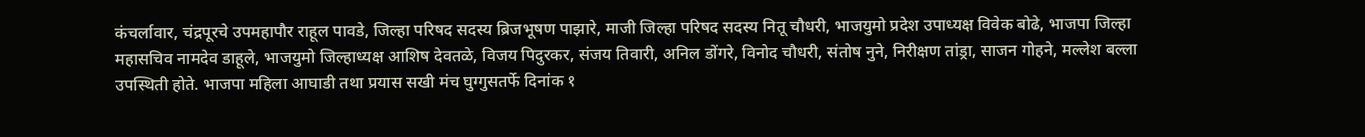कंचर्लावार, चंद्रपूरचे उपमहापौर राहूल पावडे, जिल्‍हा परिषद सदस्‍य ब्रिजभूषण पाझारे, माजी जिल्‍हा परिषद सदस्‍य नितू चौधरी, भाजयुमो प्रदेश उपाध्‍यक्ष विवेक बोढे, भाजपा जिल्‍हा महासचिव नामदेव डाहूले, भाजयुमो जिल्‍हाध्‍यक्ष आशिष देवतळे, विजय पिदुरकर, संजय तिवारी, अनिल डोंगरे, विनोद चौधरी, संतोष नुने, निरीक्षण तांड्रा, साजन गोहने, मल्लेश बल्ला उपस्थिती होते. भाजपा महिला आघाडी तथा प्रयास सखी मंच घुग्‍गुसतर्फे दिनांक १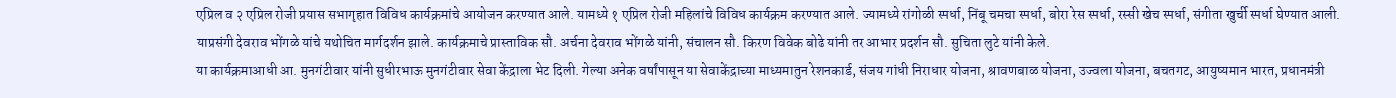एप्रिल व २ एप्रिल रोजी प्रयास सभागृहात विविध कार्यक्रमांचे आयोजन करण्‍यात आले. यामध्‍ये १ एप्रिल रोजी महिलांचे विविध कार्यक्रम करण्‍यात आले. ज्‍यामध्‍ये रांगोळी स्‍पर्धा, निंबू चमचा स्‍पर्धा, बोरा रेस स्‍पर्धा, रस्‍सी खेच स्‍पर्धा, संगीता खुर्ची स्‍पर्धा घेण्‍यात आली. याप्रसंगी देवराव भोंगळे यांचे यथोचित मार्गदर्शन झाले. कार्यक्रमाचे प्रास्‍ताविक सौ. अर्चना देवराव भोंगळे यांनी, संचालन सौ. किरण विवेक बोढे यांनी तर आभार प्रदर्शन सौ. सुचिता लुटे यांनी केले.
या कार्यक्रमाआधी आ. मुनगंटीवार यांनी सुधीरभाऊ मुनगंटीवार सेवा केंद्राला भेट दिली. गेल्‍या अनेक वर्षांपासून या सेवाकेंद्राच्‍या माध्‍यमातुन रेशनकार्ड, संजय गांधी निराधार योजना, श्रावणबाळ योजना, उज्‍वला योजना, बचतगट, आयुष्‍यमान भारत, प्रधानमंत्री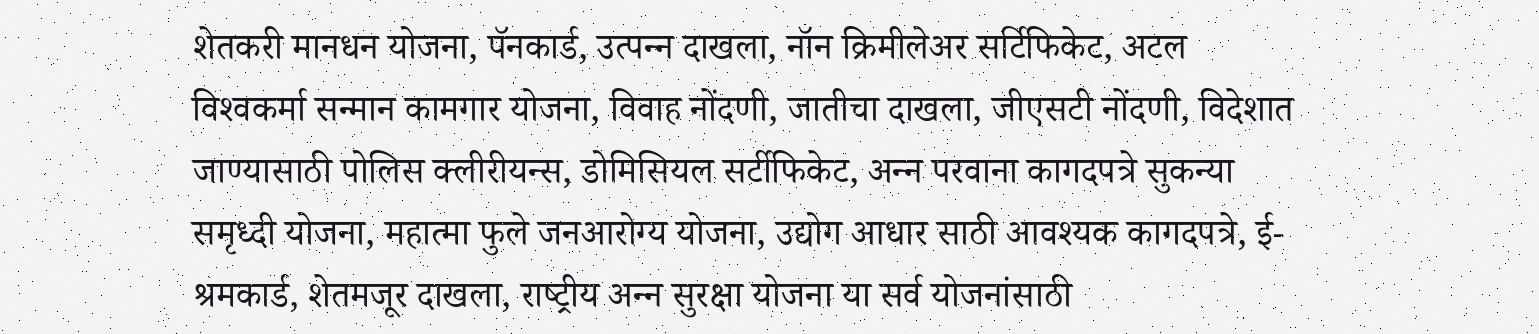शेतकरी मानधन योजना, पॅनकार्ड, उत्‍पन्‍न दाखला, नॉन क्रिमीलेअर सर्टिफिकेट, अटल विश्‍वकर्मा सन्‍मान कामगार योजना, विवाह नोंदणी, जातीचा दाखला, जीएसटी नोंदणी, विदेशात जाण्‍यासाठी पोलिस क्‍लीरीयन्‍स, डोमिसियल सर्टीफिकेट, अन्‍न परवाना कागदपत्रे सुकन्‍या समृध्‍दी योजना, महात्‍मा फुले जनआरोग्‍य योजना, उद्योग आधार साठी आवश्‍यक कागदपत्रे, ई-श्रमकार्ड, शेतमजूर दाखला, राष्‍ट्रीय अन्‍न सुरक्षा योजना या सर्व योजनांसाठी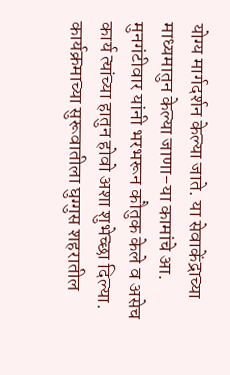योग्‍य मार्गदर्शन केल्‍या जाते. या सेवाकेंद्राच्‍या माध्‍यमातुन केल्‍या जाणा-या कामांचे आ. मुनगंटीवार यांनी भरभरून कौतुक केले व असेच कार्य त्‍यांच्‍या हातुन होवो अशा शुभेच्‍छा दिल्‍या.
कार्यक्रमाच्‍या सुरूवातीला घुग्‍गुस शहरातील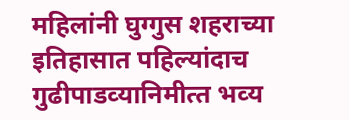महिलांनी घुग्‍गुस शहराच्‍या इतिहासात पहिल्‍यांदाच गुढीपाडव्‍यानिमीत्‍त भव्‍य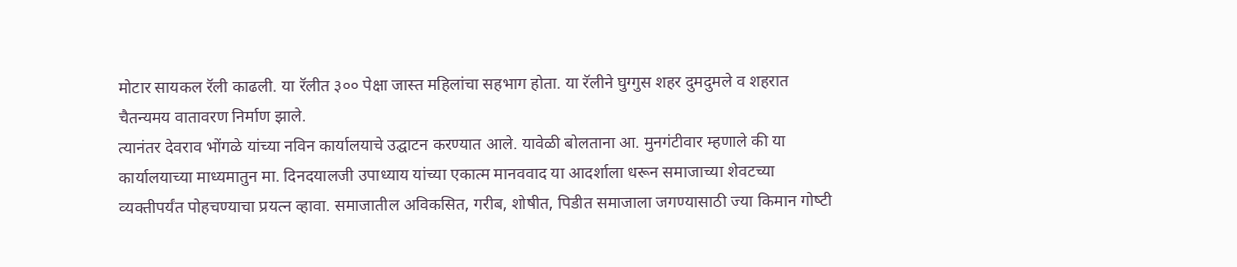मोटार सायकल रॅली काढली. या रॅलीत ३०० पेक्षा जास्‍त महिलांचा सहभाग होता. या रॅलीने घुग्‍गुस शहर दुमदुमले व शहरात चैतन्‍यमय वातावरण निर्माण झाले.
त्‍यानंतर देवराव भोंगळे यांच्‍या नविन कार्यालयाचे उद्घाटन करण्‍यात आले. यावेळी बोलताना आ. मुनगंटीवार म्‍हणाले की या कार्यालयाच्‍या माध्‍यमातुन मा. दिनदयालजी उपाध्‍याय यांच्‍या एकात्‍म मानववाद या आदर्शाला धरून समाजाच्‍या शेवटच्‍या व्‍यक्‍तीपर्यंत पोहचण्‍याचा प्रयत्‍न व्‍हावा. समाजातील अविकसित, गरीब, शोषीत, पिडीत समाजाला जगण्‍यासाठी ज्‍या किमान गोष्‍टी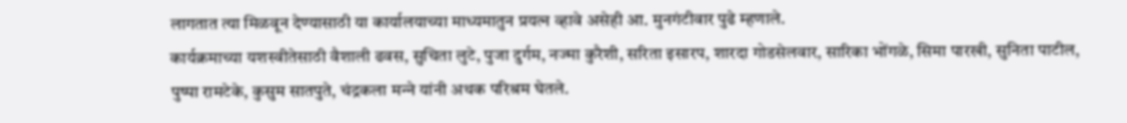लागतात त्‍या मिळवून देण्‍यासाठी या कार्यालयाच्‍या माध्‍यमातुन प्रयत्‍न व्‍हावे असेही आ. मुनगंटीवार पुढे म्‍हणाले.
कार्यक्रमाच्‍या यशस्‍वीतेसाठी वैशाली ढवस, सुचिता लुटे, पुजा दुर्गम, नज्‍मा कुरैशी, सरिता इसारप, शारदा गोडसेलवार, सारिका भोंगळे, सिमा पारखी, सुनिता पाटील, पुष्‍पा रामटेके, कुसुम सातपुते, चंद्रकला मन्‍ने यांनी अथक परिश्रम घेतले.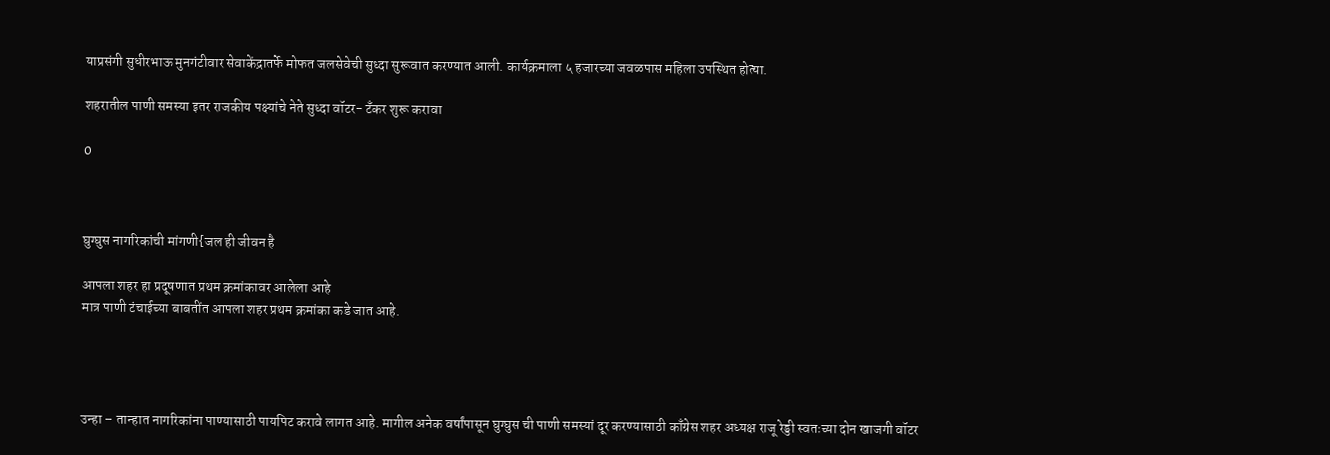याप्रसंगी सुधीरभाऊ मुनगंटीवार सेवाकेंद्रातर्फे मोफत जलसेवेची सुध्‍दा सुरूवात करण्‍यात आली. कार्यक्रमाला ५ हजारच्‍या जवळपास महिला उपस्थित होत्‍या.

शहरातील पाणी समस्या इतर राजकीय पक्ष्यांचे नेते सुध्दा वॉटर- टँकर शुरू करावा

0



घुग्घुस नागरिकांची मांगणी{जल ही जीवन है

आपला शहर हा प्रदूषणात प्रथम क्रमांकावर आलेला आहे
मात्र पाणी टंचाईच्या बाबतींत आपला शहर प्रथम क्रमांका कडे जात आहे.




उन्हा – तान्हात नागरिकांना पाण्यासाठी पायपिट करावे लागत आहे. मागील अनेक वर्षांपासून घुग्घुस ची पाणी समस्यां दूर करण्यासाठी काँग्रेस शहर अध्यक्ष राजू रेड्डी स्वतःच्या दोन खाजगी वॉटर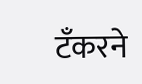टॅंकरने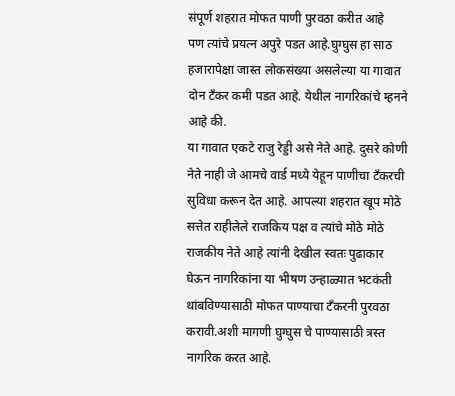संपूर्ण शहरात मोफत पाणी पुरवठा करीत आहे
पण त्यांचे प्रयत्न अपुरे पडत आहे.घुग्घुस हा साठ हजारापेक्षा जास्त लोकसंख्या असलेल्या या गावात दोन टँकर कमी पडत आहे. येथील नागरिकांचे म्हनने आहे की.
या गावात एकटे राजु रेड्डी असे नेते आहे. दुसरे कोणी नेते नाही जे आमचे वार्ड मध्ये येहून पाणीचा टँकरची सुविधा करून देत आहे. आपल्या शहरात खूप मोठे सत्तेत राहीलेले राजकिय पक्ष व त्यांचे मोठे मोठे राजकीय नेते आहे त्यांनी देखील स्वतः पुढाकार घेऊन नागरिकांना या भीषण उन्हाळ्यात भटकंती थांबविण्यासाठी मोफत पाण्याचा टँकरनी पुरवठा करावी.अशी मागणी घुग्घुस चे पाण्यासाठी त्रस्त नागरिक करत आहे.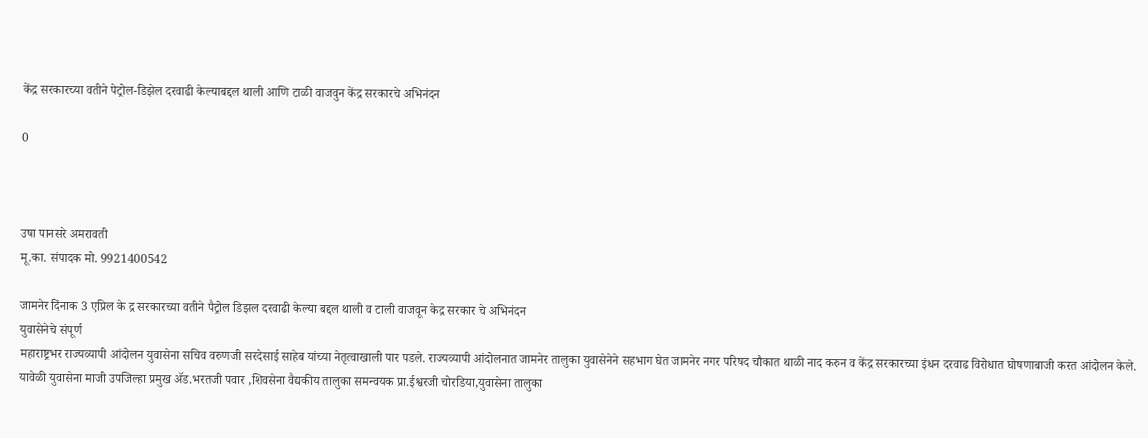केंद्र सरकारच्या वतीने पेट्रोल-डिझेल दरवाढी केल्याबद्दल थाली आणि टाळी वाजवुन केंद्र सरकारचे अभिनंदन

0



उषा पानसरे अमरावती
मू.का. संपादक मो. 9921400542

जामनेर दिंनाक 3 एप्रिल के द्र सरकारच्या वतीने पैट्रोल डिझल दरवाढी केल्या बद्दल थाली व टाली वाजवून केद्र सरकार चे अभिनंदन
युवासेनेचे संपूर्ण
महाराष्ट्रभर राज्यव्यापी आंदोलन युवासेना सचिव वरुणजी सरदेसाई साहेब यांच्या नेतृत्वाखाली पार पडले. राज्यव्यापी आंदोलनात जामनेर तालुका युवासेनेने सहभाग घेत जामनेर नगर परिषद चौकात थाळी नाद करुन व केंद्र सरकारच्या इंधन दरवाढ विरोधात घोषणाबाजी करत आंदोलन केले.
यावेळी युवासेना माजी उपजिल्हा प्रमुख ॲड.भरतजी पवार ,शिवसेना वैद्यकीय तालुका समन्वयक प्रा‌.ईश्वरजी चोरडिया,युवासेना तालुका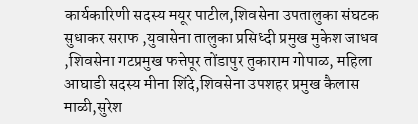कार्यकारिणी सदस्य मयूर पाटील,शिवसेना उपतालुका संघटक सुधाकर सराफ ,युवासेना तालुका प्रसिध्दी प्रमुख मुकेश जाधव ,शिवसेना गटप्रमुख फत्तेपूर तोंडापुर तुकाराम गोपाळ, महिला आघाडी सदस्य मीना शिंदे,शिवसेना उपशहर प्रमुख कैलास माळी,सुरेश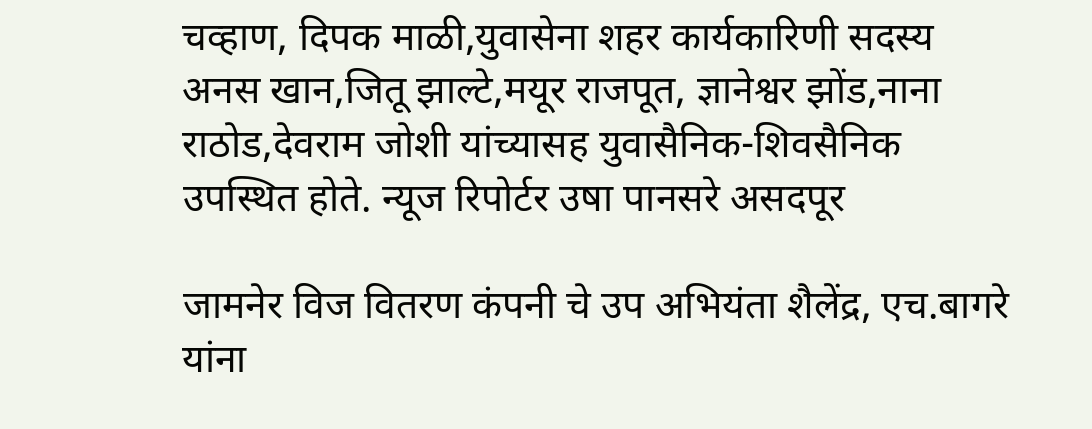चव्हाण, दिपक माळी,युवासेना शहर कार्यकारिणी सदस्य अनस खान,जितू झाल्टे,मयूर राजपूत, ज्ञानेश्वर झोंड,नाना राठोड,देवराम जोशी यांच्यासह युवासैनिक-शिवसैनिक उपस्थित होते. न्यूज रिपोर्टर उषा पानसरे असदपूर

जामनेर विज वितरण कंपनी चे उप अभियंता शैलेंद्र, एच.बागरे यांना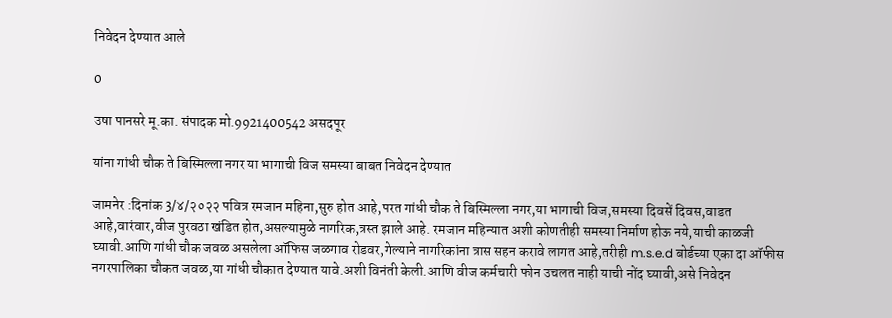निवेदन देण्यात आले

0

उषा पानसरे मू.का. संपादक मो.9921400542 असदपूर

यांना गांधी चौक ते बिस्मिल्ला नगर या भागाची विज समस्या बाबत निवेदन देण्यात

जामनेर :दिनांक 3/४/२०२२ पवित्र रमजान महिना,सुरु होत आहे,परत गांधी चौक ते बिस्मिल्ला नगर,या भागाची विज,समस्या दिवसें दिवस,वाडत आहे,वारंवार,वीज पुरवठा खंडित होत,असल्यामुळे नागरिक,त्रस्त झाले आहे. रमजान महिन्यात अशी कोणतीही समस्या निर्माण होऊ नये,याची काळजी घ्यावी.आणि गांधी चौक जवळ असलेला ऑफिस जळगाव रोडवर,गेल्याने नागरिकांना त्रास सहन करावे लागत आहे,तरीही m.s.e.d बोर्डच्या एका दा ऑफीस नगरपालिका चौकत जवळ,या गांधी चौकात देण्यात यावे.अशी विनंती केली.आणि वीज कर्मचारी फोन उचलत नाही याची नोंद घ्यावी,असे निवेदन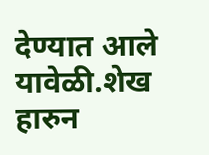देण्यात आले यावेळी.शेख हारुन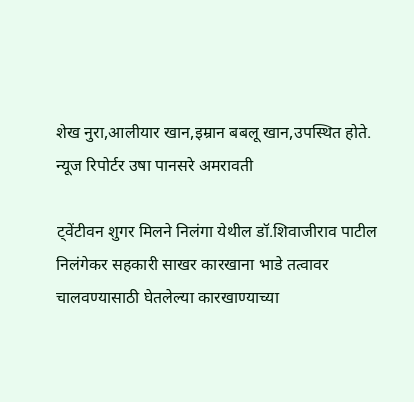शेख नुरा,आलीयार खान,इम्रान बबलू खान,उपस्थित होते.
न्यूज रिपोर्टर उषा पानसरे अमरावती

ट्वेंटीवन शुगर मिलने निलंगा येथील डॉ.शिवाजीराव पाटील निलंगेकर सहकारी साखर कारखाना भाडे तत्वावर चालवण्यासाठी घेतलेल्या कारखाण्याच्या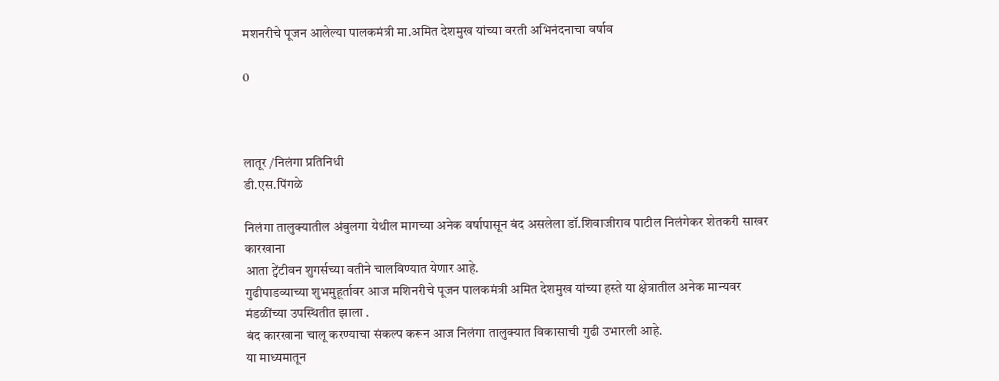मशनरीचे पूजन आलेल्या पालकमंत्री मा.अमित देशमुख यांच्या वरती अभिनंदनाचा वर्षाव

0



लातूर /निलंगा प्रतिनिधी
डी.एस.पिंगळे

निलंगा तालुक्यातील अंबुलगा येथील मागच्या अनेक वर्षापासून बंद असलेला डॉ.शिवाजीराव पाटील निलंगेकर शेतकरी साखर कारखाना
आता ट्वेंटीवन शुगर्सच्या वतीने चालविण्यात येणार आहे.
गुढीपाडव्याच्या शुभमुहूर्तावर आज मशिनरीचे पूजन पालकमंत्री अमित देशमुख यांच्या हस्ते या क्षेत्रातील अनेक मान्यवर मंडळींच्या उपस्थितीत झाला .
बंद कारखाना चालू करण्याचा संकल्प करून आज निलंगा तालुक्यात विकासाची गुढी उभारली आहे.
या माध्यमातून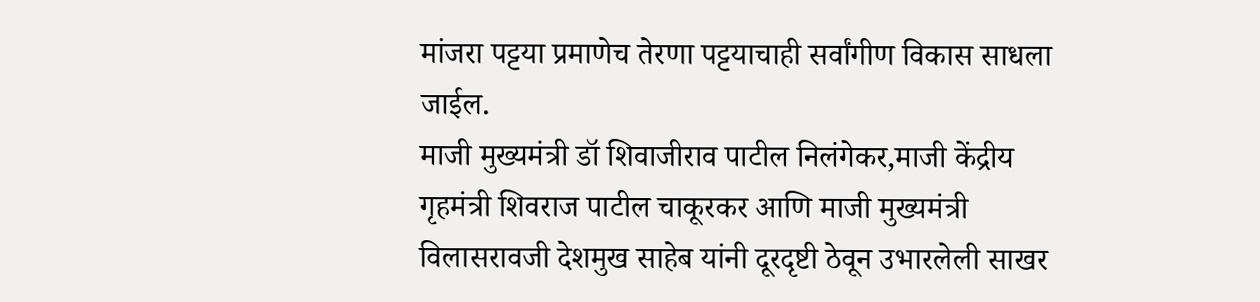मांजरा पट्टया प्रमाणेच तेरणा पट्टयाचाही सर्वांगीण विकास साधला जाईल.
माजी मुख्यमंत्री डॉ शिवाजीराव पाटील निलंगेकर,माजी केंद्रीय गृहमंत्री शिवराज पाटील चाकूरकर आणि माजी मुख्यमंत्री विलासरावजी देशमुख साहेब यांनी दूरदृष्टी ठेवून उभारलेली साखर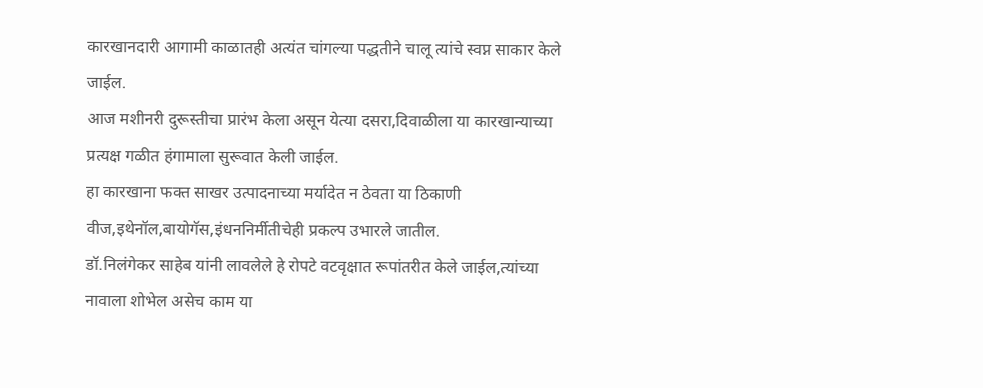कारखानदारी आगामी काळातही अत्यंत चांगल्या पद्धतीने चालू त्यांचे स्वप्न साकार केले जाईल.
आज मशीनरी दुरूस्तीचा प्रारंभ केला असून येत्या दसरा,दिवाळीला या कारखान्याच्या प्रत्यक्ष गळीत हंगामाला सुरूवात केली जाईल.
हा कारखाना फक्त साखर उत्पादनाच्या मर्यादेत न ठेवता या ठिकाणी वीज,इथेनॉल,बायोगॅस,इंधननिर्मीतीचेही प्रकल्प उभारले जातील.
डॉ.निलंगेकर साहेब यांनी लावलेले हे रोपटे वटवृक्षात रूपांतरीत केले जाईल,त्यांच्या नावाला शोभेल असेच काम या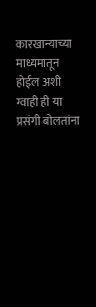कारखान्याच्या माध्यमातून होईल अशी ग्वाही ही या प्रसंगी बोलतांना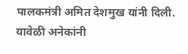पालकमंत्री अमित देशमुख यांनी दिली.
यावेळी अनेकांनी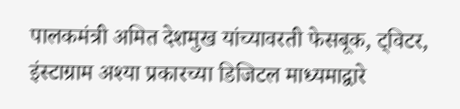पालकमंत्री अमित देशमुख यांच्यावरती फेसबूक, ट्विटर, इंस्टाग्राम अश्या प्रकारच्या डिजिटल माध्यमाद्वारे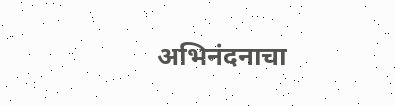अभिनंदनाचा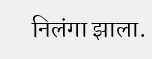निलंगा झाला.